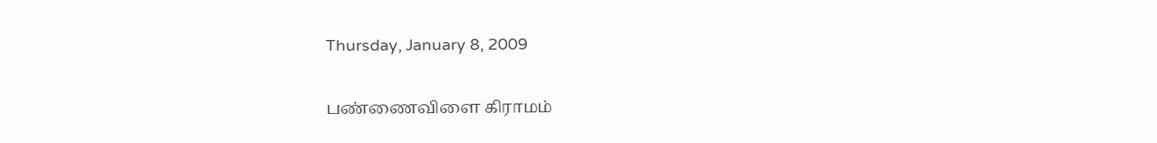Thursday, January 8, 2009

பண்ணைவிளை கிராமம்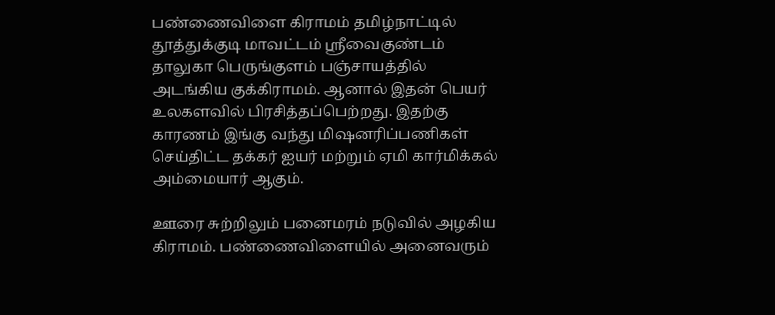பண்ணைவிளை கிராமம் தமிழ்நாட்டில் தூத்துக்குடி மாவட்டம் ஸ்ரீவைகுண்டம் தாலுகா பெருங்குளம் பஞ்சாயத்தில் அடங்கிய குக்கிராமம். ஆனால் இதன் பெயர் உலகளவில் பிரசித்தப்பெற்றது. இதற்கு காரணம் இங்கு வந்து மிஷனரிப்பணிகள் செய்திட்ட தக்கர் ஐயர் மற்றும் ஏமி கார்மிக்கல் அம்மையார் ஆகும்.

ஊரை சுற்றிலும் பனைமரம் நடுவில் அழகிய கிராமம். பண்ணைவிளையில் அனைவரும்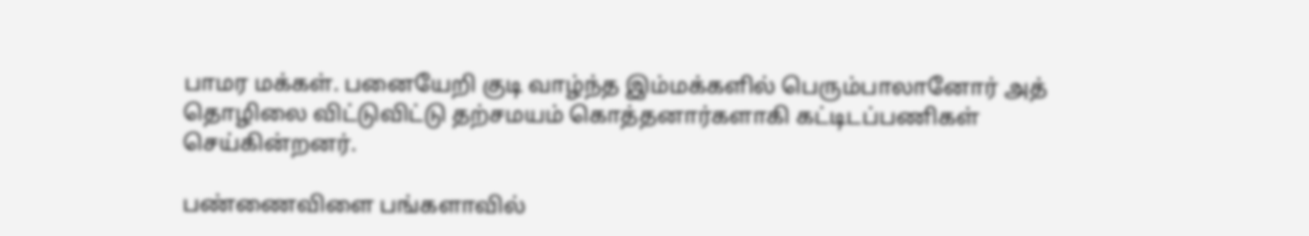பாமர மக்கள். பனையேறி குடி வாழ்ந்த இம்மக்களில் பெரும்பாலானோர் அத் தொழிலை விட்டுவிட்டு தற்சமயம் கொத்தனார்களாகி கட்டிடப்பணிகள் செய்கின்றனர்.

பண்ணைவிளை பங்களாவில்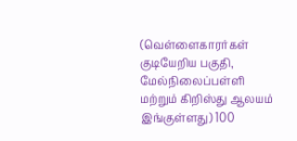(வெள்ளைகாரர்கள் குடியேறிய பகுதி, மேல்நிலைப்பள்ளி மற்றும் கிறிஸ்து ஆலயம் இங்குள்ளது) 100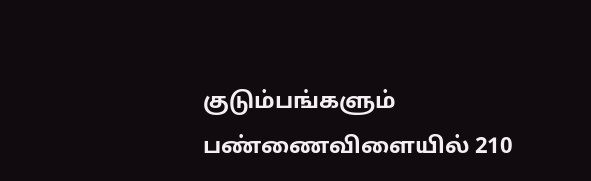குடும்பங்களும் பண்ணைவிளையில் 210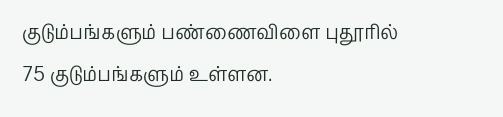குடும்பங்களும் பண்ணைவிளை புதூரில் 75 குடும்பங்களும் உள்ளன.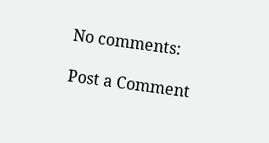No comments:

Post a Comment